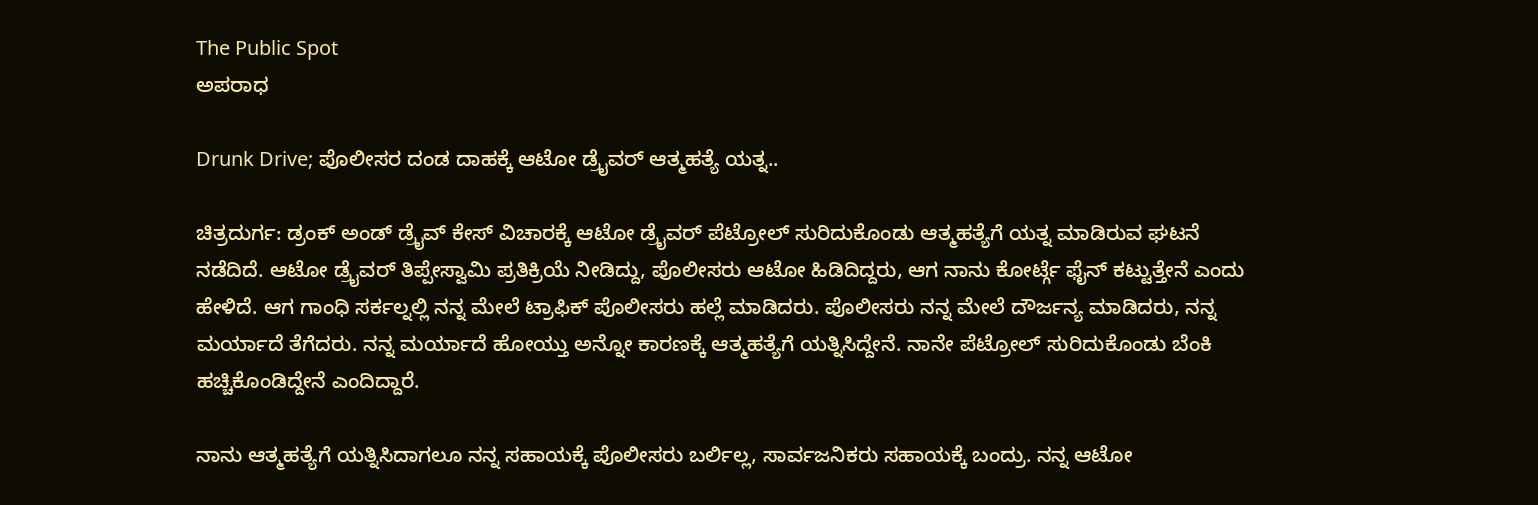The Public Spot
ಅಪರಾಧ

Drunk Drive; ಪೊಲೀಸರ ದಂಡ ದಾಹಕ್ಕೆ ಆಟೋ ಡ್ರೈವರ್ ಆತ್ಮಹತ್ಯೆ ಯತ್ನ..

ಚಿತ್ರದುರ್ಗ: ಡ್ರಂಕ್ ಅಂಡ್ ಡ್ರೈವ್ ಕೇಸ್ ವಿಚಾರಕ್ಕೆ ಆಟೋ ಡ್ರೈವರ್ ಪೆಟ್ರೋಲ್ ಸುರಿದುಕೊಂಡು ಆತ್ಮಹತ್ಯೆಗೆ ಯತ್ನ ಮಾಡಿರುವ ಘಟನೆ ನಡೆದಿದೆ. ಆಟೋ ಡ್ರೈವರ್ ತಿಪ್ಪೇಸ್ವಾಮಿ ಪ್ರತಿಕ್ರಿಯೆ ನೀಡಿದ್ದು, ಪೊಲೀಸರು ಆಟೋ ಹಿಡಿದಿದ್ದರು, ಆಗ ನಾನು ಕೋರ್ಟ್ಗೆ ಫೈನ್ ಕಟ್ಟುತ್ತೇನೆ ಎಂದು ಹೇಳಿದೆ. ಆಗ ಗಾಂಧಿ ಸರ್ಕಲ್ನಲ್ಲಿ ನನ್ನ ಮೇಲೆ ಟ್ರಾಫಿಕ್ ಪೊಲೀಸರು ಹಲ್ಲೆ ಮಾಡಿದರು. ಪೊಲೀಸರು ನನ್ನ ಮೇಲೆ ದೌರ್ಜನ್ಯ ಮಾಡಿದರು, ನನ್ನ ಮರ್ಯಾದೆ ತೆಗೆದರು. ನನ್ನ ಮರ್ಯಾದೆ ಹೋಯ್ತು ಅನ್ನೋ ಕಾರಣಕ್ಕೆ ಆತ್ಮಹತ್ಯೆಗೆ ಯತ್ನಿಸಿದ್ದೇನೆ. ನಾನೇ ಪೆಟ್ರೋಲ್ ಸುರಿದುಕೊಂಡು ಬೆಂಕಿ ಹಚ್ಚಿಕೊಂಡಿದ್ದೇನೆ ಎಂದಿದ್ದಾರೆ.

ನಾನು ಆತ್ಮಹತ್ಯೆಗೆ ಯತ್ನಿಸಿದಾಗಲೂ ನನ್ನ ಸಹಾಯಕ್ಕೆ ಪೊಲೀಸರು ಬರ್ಲಿಲ್ಲ, ಸಾರ್ವಜನಿಕರು ಸಹಾಯಕ್ಕೆ ಬಂದ್ರು. ನನ್ನ ಆಟೋ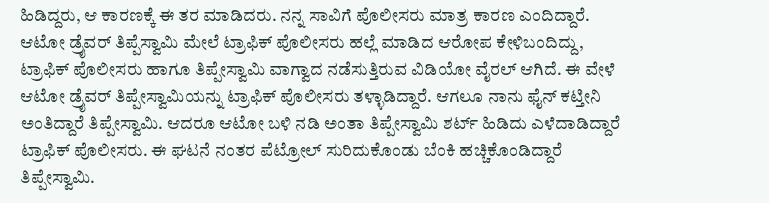ಹಿಡಿದ್ದರು, ಆ ಕಾರಣಕ್ಕೆ ಈ ತರ ಮಾಡಿದರು. ನನ್ನ ಸಾವಿಗೆ ಪೊಲೀಸರು ಮಾತ್ರ ಕಾರಣ ಎಂದಿದ್ದಾರೆ. ಆಟೋ ಡ್ರೈವರ್ ತಿಪ್ಪೆಸ್ವಾಮಿ ಮೇಲೆ ಟ್ರಾಫಿಕ್ ಪೊಲೀಸರು ಹಲ್ಲೆ ಮಾಡಿದ ಆರೋಪ ಕೇಳಿಬಂದಿದ್ದು, ಟ್ರಾಫಿಕ್ ಪೊಲೀಸರು ಹಾಗೂ ತಿಪ್ಪೇಸ್ವಾಮಿ ವಾಗ್ವಾದ ನಡೆಸುತ್ತಿರುವ ವಿಡಿಯೋ ವೈರಲ್ ಆಗಿದೆ. ಈ ವೇಳೆ ಆಟೋ ಡ್ರೈವರ್ ತಿಪ್ಪೇಸ್ವಾಮಿಯನ್ನು ಟ್ರಾಫಿಕ್ ಪೊಲೀಸರು ತಳ್ಳಾಡಿದ್ದಾರೆ. ಆಗಲೂ ನಾನು ಫೈನ್ ಕಟ್ತೀನಿ ಅಂತಿದ್ದಾರೆ ತಿಪ್ಪೇಸ್ವಾಮಿ. ಆದರೂ ಆಟೋ ಬಳಿ ನಡಿ ಅಂತಾ ತಿಪ್ಪೇಸ್ವಾಮಿ ಶರ್ಟ್ ಹಿಡಿದು ಎಳೆದಾಡಿದ್ದಾರೆ ಟ್ರಾಫಿಕ್ ಪೊಲೀಸರು. ಈ ಘಟನೆ ನಂತರ ಪೆಟ್ರೋಲ್ ಸುರಿದುಕೊಂಡು ಬೆಂಕಿ ಹಚ್ಚಿಕೊಂಡಿದ್ದಾರೆ ತಿಪ್ಪೇಸ್ವಾಮಿ.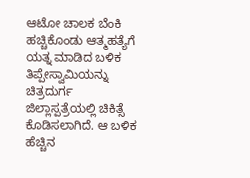ಆಟೋ ಚಾಲಕ ಬೆಂಕಿ ಹಚ್ಚಿಕೊಂಡು ಆತ್ಮಹತ್ಯೆಗೆ ಯತ್ನ ಮಾಡಿದ ಬಳಿಕ ತಿಪ್ಪೇಸ್ವಾಮಿಯನ್ನು ಚಿತ್ರದುರ್ಗ ಜಿಲ್ಲಾಸ್ಪತ್ರೆಯಲ್ಲಿ ಚಿಕಿತ್ಸೆ ಕೊಡಿಸಲಾಗಿದೆ. ಆ ಬಳಿಕ ಹೆಚ್ಚಿನ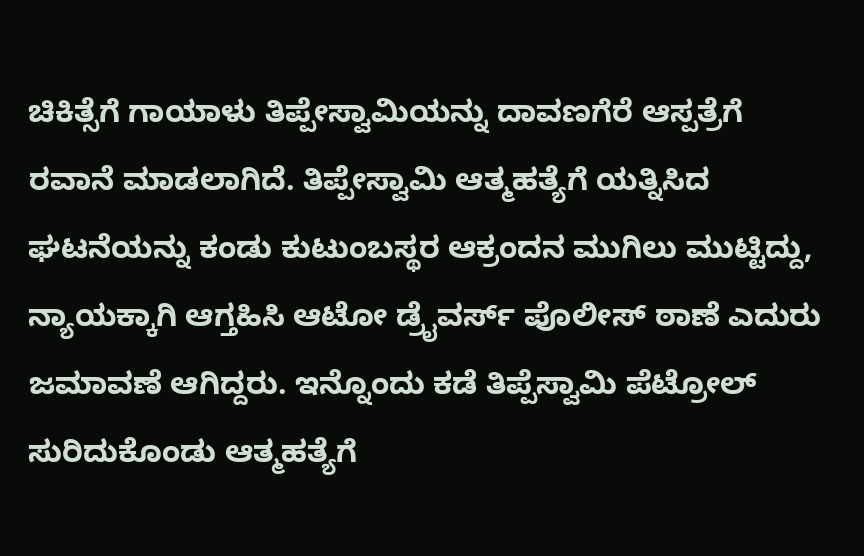ಚಿಕಿತ್ಸೆಗೆ ಗಾಯಾಳು ತಿಪ್ಪೇಸ್ವಾಮಿಯನ್ನು ದಾವಣಗೆರೆ ಆಸ್ಪತ್ರೆಗೆ ರವಾನೆ ಮಾಡಲಾಗಿದೆ. ತಿಪ್ಪೇಸ್ವಾಮಿ ಆತ್ಮಹತ್ಯೆಗೆ ಯತ್ನಿಸಿದ ಘಟನೆಯನ್ನು ಕಂಡು ಕುಟುಂಬಸ್ಥರ ಆಕ್ರಂದನ ಮುಗಿಲು ಮುಟ್ಟಿದ್ದು, ನ್ಯಾಯಕ್ಕಾಗಿ ಆಗ್ತಹಿಸಿ ಆಟೋ ಡ್ರೈವರ್ಸ್ ಪೊಲೀಸ್ ಠಾಣೆ ಎದುರು ಜಮಾವಣೆ ಆಗಿದ್ದರು. ಇನ್ನೊಂದು ಕಡೆ ತಿಪ್ಪೆಸ್ವಾಮಿ ಪೆಟ್ರೋಲ್ ಸುರಿದುಕೊಂಡು ಆತ್ಮಹತ್ಯೆಗೆ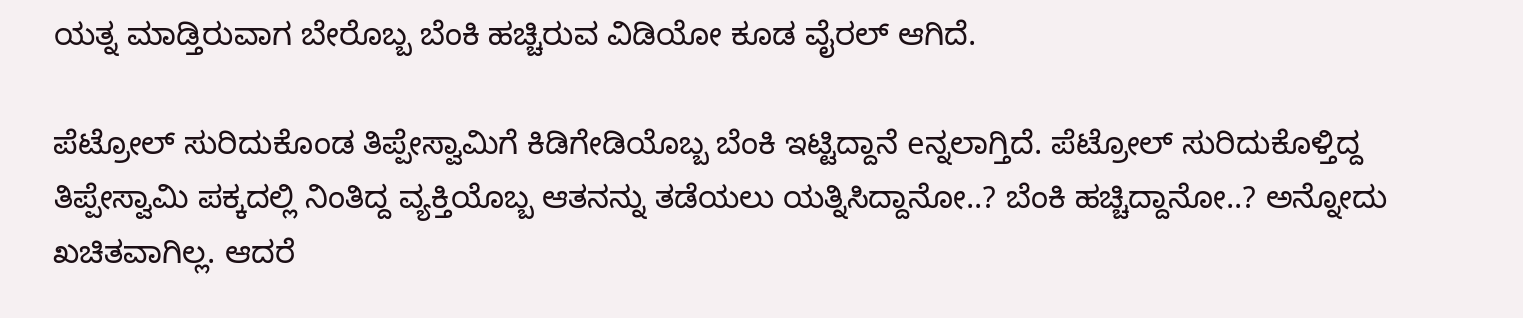ಯತ್ನ ಮಾಡ್ತಿರುವಾಗ ಬೇರೊಬ್ಬ ಬೆಂಕಿ ಹಚ್ಚಿರುವ ವಿಡಿಯೋ ಕೂಡ ವೈರಲ್ ಆಗಿದೆ.

ಪೆಟ್ರೋಲ್ ಸುರಿದುಕೊಂಡ ತಿಪ್ಪೇಸ್ವಾಮಿಗೆ ಕಿಡಿಗೇಡಿಯೊಬ್ಬ ಬೆಂಕಿ ಇಟ್ಟಿದ್ದಾನೆ eನ್ನಲಾಗ್ತಿದೆ. ಪೆಟ್ರೋಲ್ ಸುರಿದುಕೊಳ್ತಿದ್ದ ತಿಪ್ಪೇಸ್ವಾಮಿ ಪಕ್ಕದಲ್ಲಿ ನಿಂತಿದ್ದ ವ್ಯಕ್ತಿಯೊಬ್ಬ ಆತನನ್ನು ತಡೆಯಲು ಯತ್ನಿಸಿದ್ದಾನೋ..? ಬೆಂಕಿ ಹಚ್ಚಿದ್ದಾನೋ..? ಅನ್ನೋದು ಖಚಿತವಾಗಿಲ್ಲ. ಆದರೆ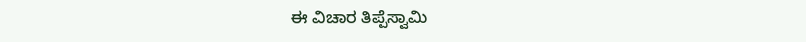ಈ ವಿಚಾರ ತಿಪ್ಪೆಸ್ವಾಮಿ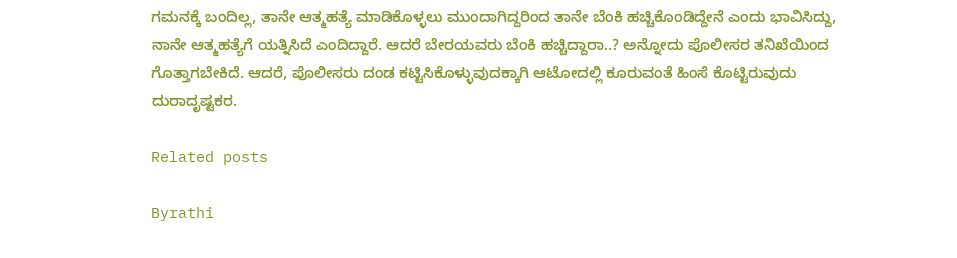ಗಮನಕ್ಕೆ ಬಂದಿಲ್ಲ, ತಾನೇ ಆತ್ಮಹತ್ಯೆ ಮಾಡಿಕೊಳ್ಳಲು ಮುಂದಾಗಿದ್ದರಿಂದ ತಾನೇ ಬೆಂಕಿ ಹಚ್ಚಿಕೊಂಡಿದ್ದೇನೆ ಎಂದು ಭಾವಿಸಿದ್ದು, ನಾನೇ ಆತ್ಮಹತ್ಯೆಗೆ ಯತ್ನಿಸಿದೆ ಎಂದಿದ್ದಾರೆ. ಆದರೆ ಬೇರಯವರು ಬೆಂಕಿ ಹಚ್ಚಿದ್ದಾರಾ..? ಅನ್ನೋದು ಪೊಲೀಸರ ತನಿಖೆಯಿಂದ ಗೊತ್ತಾಗಬೇಕಿದೆ. ಆದರೆ, ಪೊಲೀಸರು ದಂಡ ಕಟ್ಟಿಸಿಕೊಳ್ಳುವುದಕ್ಕಾಗಿ ಆಟೋದಲ್ಲಿ ಕೂರುವಂತೆ ಹಿಂಸೆ ಕೊಟ್ಟಿರುವುದು ದುರಾದೃಷ್ಟಕರ.

Related posts

Byrathi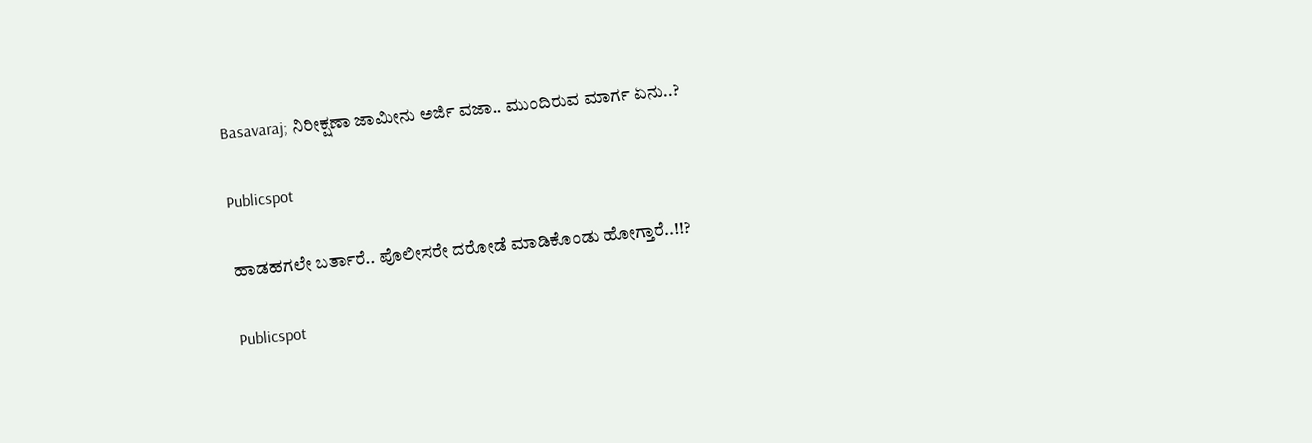Basavaraj; ನಿರೀಕ್ಷಣಾ ಜಾಮೀನು ಅರ್ಜಿ ವಜಾ.. ಮುಂದಿರುವ ಮಾರ್ಗ ಏನು..?

Publicspot

ಹಾಡಹಗಲೇ ಬರ್ತಾರೆ.. ಪೊಲೀಸರೇ ದರೋಡೆ ಮಾಡಿಕೊಂಡು ಹೋಗ್ತಾರೆ..!!?

Publicspot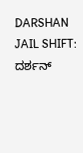DARSHAN JAIL SHIFT: ದರ್ಶನ್‌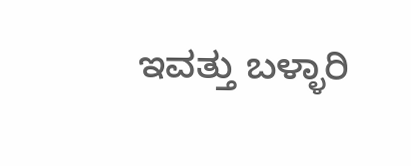ಇವತ್ತು ಬಳ್ಳಾರಿ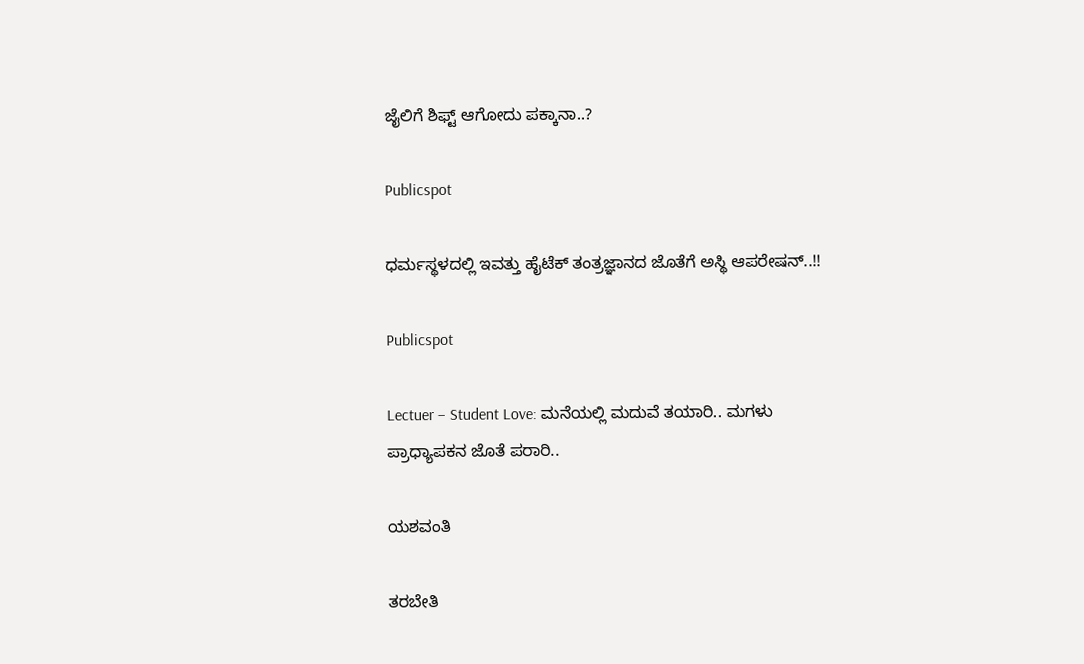ಜೈಲಿಗೆ ಶಿಫ್ಟ್‌ ಆಗೋದು ಪಕ್ಕಾನಾ..?

Publicspot

ಧರ್ಮಸ್ಥಳದಲ್ಲಿ ಇವತ್ತು ಹೈಟೆಕ್ ತಂತ್ರಜ್ಞಾನದ ಜೊತೆಗೆ ಅಸ್ಥಿ ಆಪರೇಷನ್..!!

Publicspot

Lectuer – Student Love: ಮನೆಯಲ್ಲಿ ಮದುವೆ ತಯಾರಿ.. ಮಗಳು ಪ್ರಾಧ್ಯಾಪಕನ ಜೊತೆ ಪರಾರಿ..

ಯಶವಂತಿ

ತರಬೇತಿ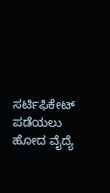ಸರ್ಟಿಫಿಕೇಟ್‌‌ ಪಡೆಯಲು ಹೋದ ವೈದ್ಯೆ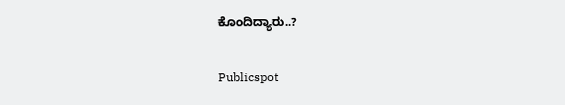ಕೊಂದಿದ್ಯಾರು..?

Publicspot